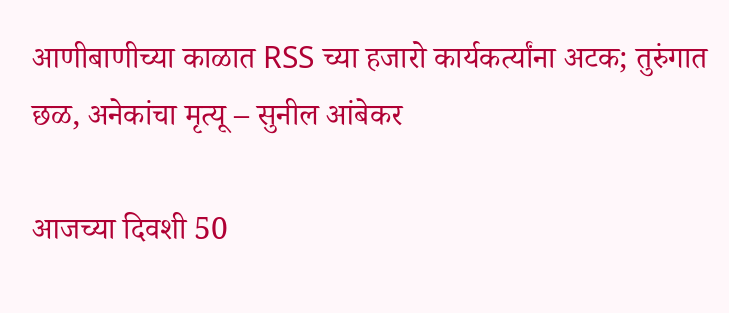आणीबाणीच्या काळात RSS च्या हजारो कार्यकर्त्यांना अटक; तुरुंगात छळ, अनेकांचा मृत्यू – सुनील आंबेकर

आजच्या दिवशी 50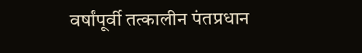वर्षांपूर्वी तत्कालीन पंतप्रधान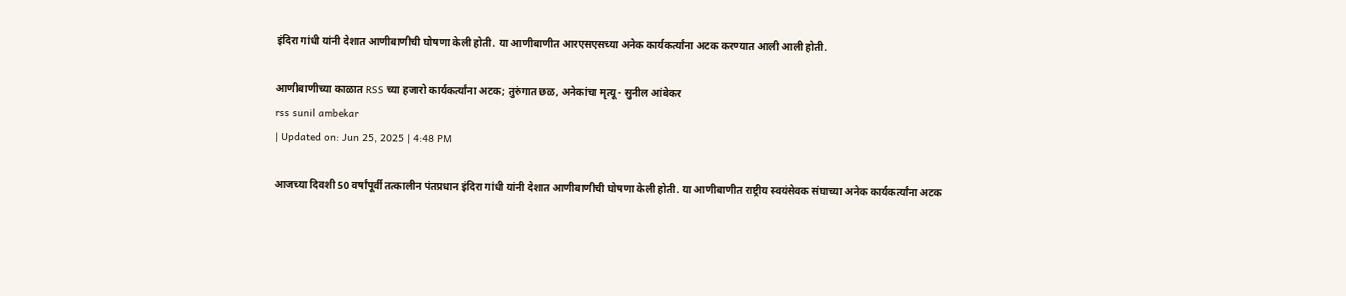इंदिरा गांधी यांनी देशात आणीबाणीची घोषणा केली होती. या आणीबाणीत आरएसएसच्या अनेक कार्यकर्त्यांना अटक करण्यात आली आली होती.

आणीबाणीच्या काळात RSS च्या हजारो कार्यकर्त्यांना अटक; तुरुंगात छळ, अनेकांचा मृत्यू - सुनील आंबेकर
rss sunil ambekar
| Updated on: Jun 25, 2025 | 4:48 PM

आजच्या दिवशी 50 वर्षांपूर्वी तत्कालीन पंतप्रधान इंदिरा गांधी यांनी देशात आणीबाणीची घोषणा केली होती. या आणीबाणीत राष्ट्रीय स्वयंसेवक संघाच्या अनेक कार्यकर्त्यांना अटक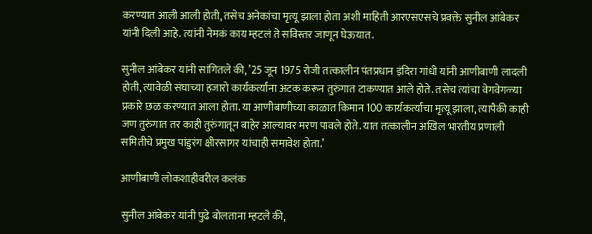करण्यात आली आली होती, तसेच अनेकांचा मृत्यू झाला होता अशी माहिती आरएसएसचे प्रवक्ते सुनील आंबेकर यांनी दिली आहे. त्यांनी नेमकं काय म्हटलं ते सविस्तर जाणून घेऊयात.

सुनील आंबेकर यांनी सांगितले की, ’25 जून 1975 रोजी तत्कालीन पंतप्रधान इंदिरा गांधी यांनी आणीबाणी लादली होती, त्यावेळी संघाच्या हजारो कार्यकर्त्यांना अटक करून तुरुंगात टाकण्यात आले होते. तसेच त्यांचा वेगवेगळ्या प्रकारे छळ करण्यात आला होता. या आणीबाणीच्या काळात किमान 100 कार्यकर्त्यांचा मृत्यू झाला, त्यापैकी काही जण तुरुंगात तर काही तुरुंगातून बाहेर आल्यावर मरण पावले होते. यात तत्कालीन अखिल भारतीय प्रणाली समितीचे प्रमुख पांडुरंग क्षीरसागर यांचाही समावेश होता.’

आणीबाणी लोकशाहीवरील कलंक

सुनील आंबेकर यांनी पुढे बोलताना म्हटले की,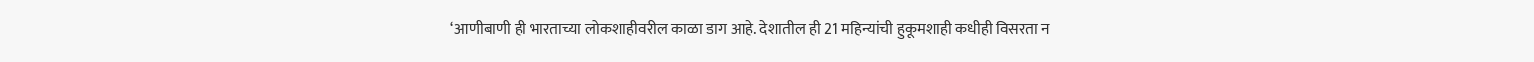‘आणीबाणी ही भारताच्या लोकशाहीवरील काळा डाग आहे. देशातील ही 21 महिन्यांची हुकूमशाही कधीही विसरता न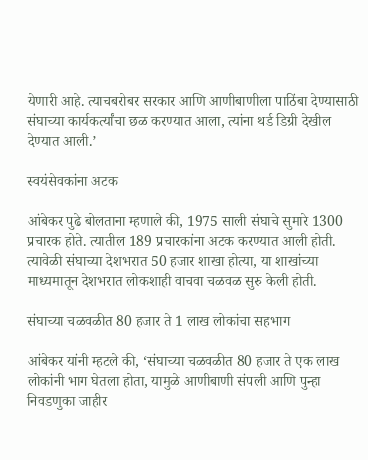येणारी आहे. त्याचबरोबर सरकार आणि आणीबाणीला पाठिंबा देण्यासाठी संघाच्या कार्यकर्त्यांचा छळ करण्यात आला, त्यांना थर्ड डिग्री देखील देण्यात आली.’

स्वयंसेवकांना अटक

आंबेकर पुढे बोलताना म्हणाले की, 1975 साली संघाचे सुमारे 1300 प्रचारक होते. त्यातील 189 प्रचारकांना अटक करण्यात आली होती. त्यावेळी संघाच्या देशभरात 50 हजार शाखा होत्या, या शाखांच्या माध्यमातून देशभरात लोकशाही वाचवा चळवळ सुरु केली होती.

संघाच्या चळवळीत 80 हजार ते 1 लाख लोकांचा सहभाग

आंबेकर यांनी म्हटले की, ‘संघाच्या चळवळीत 80 हजार ते एक लाख लोकांनी भाग घेतला होता, यामुळे आणीबाणी संपली आणि पुन्हा निवडणुका जाहीर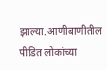झाल्या.आणीबाणीतील पीडित लोकांच्या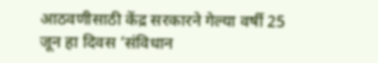आठवणीसाठी केंद्र सरकारने गेल्या वर्षी 25 जून हा दिवस ‘संविधान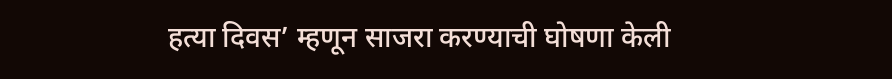हत्या दिवस’ म्हणून साजरा करण्याची घोषणा केली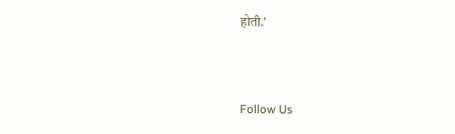होती.’



Follow Us